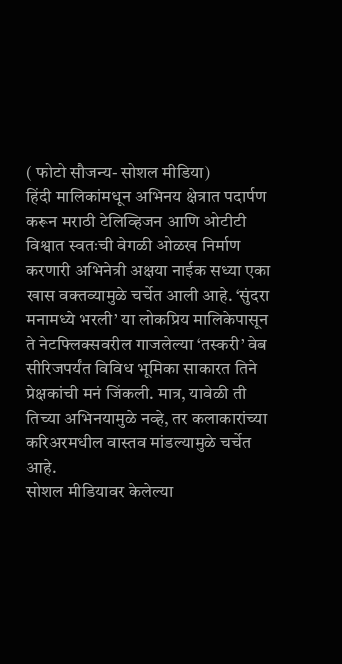( फोटो सौजन्य- सोशल मीडिया)
हिंदी मालिकांमधून अभिनय क्षेत्रात पदार्पण करून मराठी टेलिव्हिजन आणि ओटीटी विश्वात स्वतःची वेगळी ओळख निर्माण करणारी अभिनेत्री अक्षया नाईक सध्या एका खास वक्तव्यामुळे चर्चेत आली आहे. ‘सुंदरा मनामध्ये भरली’ या लोकप्रिय मालिकेपासून ते नेटफ्लिक्सवरील गाजलेल्या ‘तस्करी’ वेब सीरिजपर्यंत विविध भूमिका साकारत तिने प्रेक्षकांची मनं जिंकली. मात्र, यावेळी ती तिच्या अभिनयामुळे नव्हे, तर कलाकारांच्या करिअरमधील वास्तव मांडल्यामुळे चर्चेत आहे.
सोशल मीडियावर केलेल्या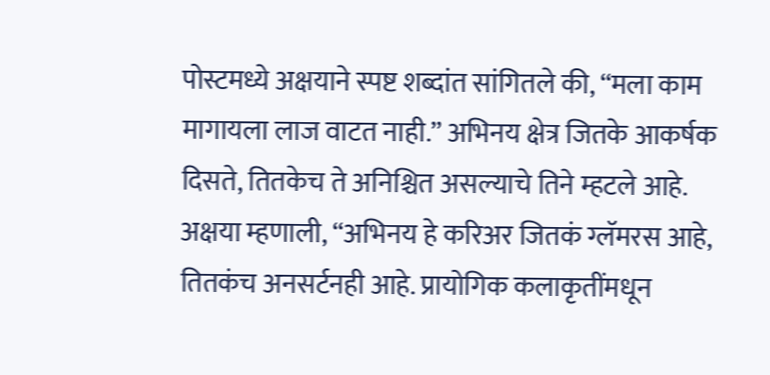पोस्टमध्ये अक्षयाने स्पष्ट शब्दांत सांगितले की, “मला काम मागायला लाज वाटत नाही.” अभिनय क्षेत्र जितके आकर्षक दिसते, तितकेच ते अनिश्चित असल्याचे तिने म्हटले आहे.
अक्षया म्हणाली, “अभिनय हे करिअर जितकं ग्लॅमरस आहे, तितकंच अनसर्टनही आहे. प्रायोगिक कलाकृतींमधून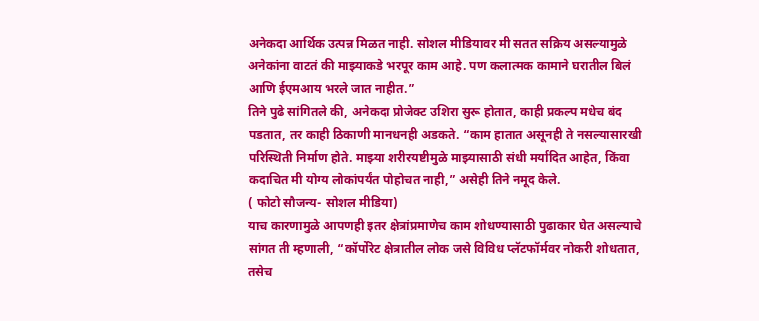अनेकदा आर्थिक उत्पन्न मिळत नाही. सोशल मीडियावर मी सतत सक्रिय असल्यामुळे अनेकांना वाटतं की माझ्याकडे भरपूर काम आहे. पण कलात्मक कामाने घरातील बिलं आणि ईएमआय भरले जात नाहीत.”
तिने पुढे सांगितले की, अनेकदा प्रोजेक्ट उशिरा सुरू होतात, काही प्रकल्प मधेच बंद पडतात, तर काही ठिकाणी मानधनही अडकते. “काम हातात असूनही ते नसल्यासारखी परिस्थिती निर्माण होते. माझ्या शरीरयष्टीमुळे माझ्यासाठी संधी मर्यादित आहेत, किंवा कदाचित मी योग्य लोकांपर्यंत पोहोचत नाही,” असेही तिने नमूद केले.
( फोटो सौजन्य- सोशल मीडिया)
याच कारणामुळे आपणही इतर क्षेत्रांप्रमाणेच काम शोधण्यासाठी पुढाकार घेत असल्याचे सांगत ती म्हणाली, “कॉर्पोरेट क्षेत्रातील लोक जसे विविध प्लॅटफॉर्मवर नोकरी शोधतात, तसेच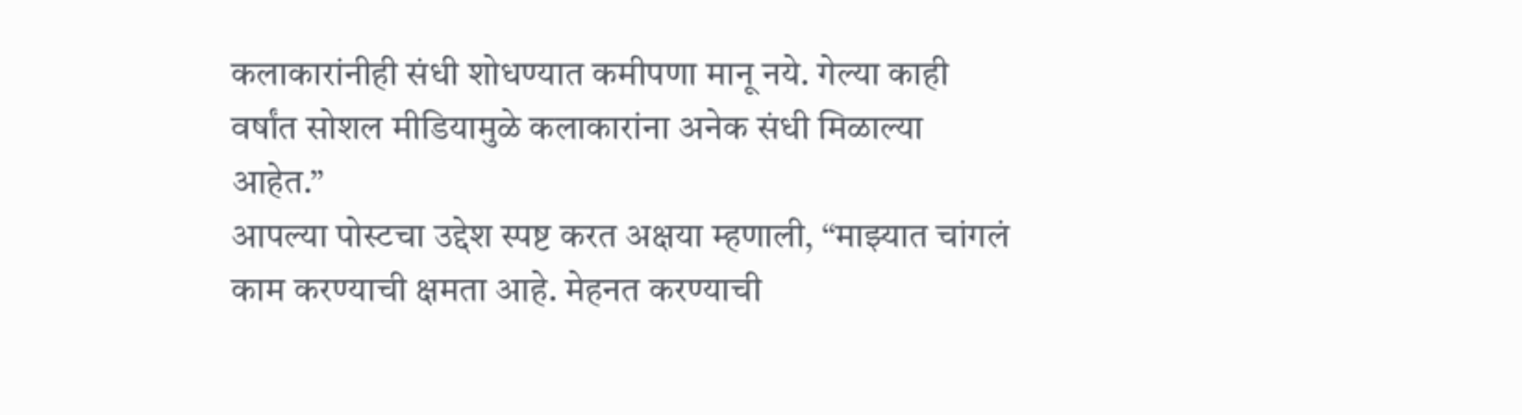कलाकारांनीही संधी शोधण्यात कमीपणा मानू नये. गेल्या काही वर्षांत सोशल मीडियामुळे कलाकारांना अनेक संधी मिळाल्या आहेत.”
आपल्या पोस्टचा उद्देश स्पष्ट करत अक्षया म्हणाली, “माझ्यात चांगलं काम करण्याची क्षमता आहे. मेहनत करण्याची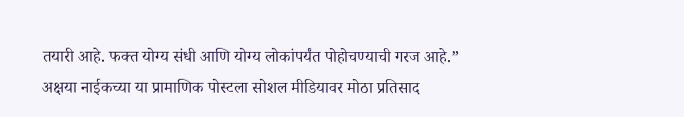तयारी आहे. फक्त योग्य संधी आणि योग्य लोकांपर्यंत पोहोचण्याची गरज आहे.”
अक्षया नाईकच्या या प्रामाणिक पोस्टला सोशल मीडियावर मोठा प्रतिसाद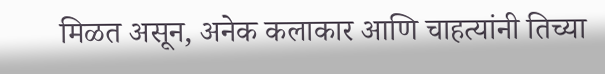मिळत असून, अनेक कलाकार आणि चाहत्यांनी तिच्या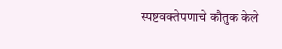स्पष्टवक्तेपणाचे कौतुक केले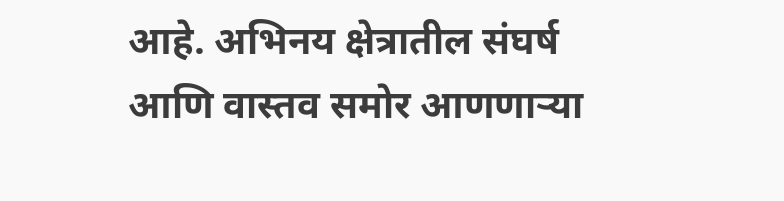आहे. अभिनय क्षेत्रातील संघर्ष आणि वास्तव समोर आणणाऱ्या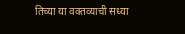तिच्या या वक्तव्याची सध्या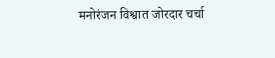मनोरंजन विश्वात जोरदार चर्चा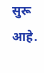सुरू आहे.